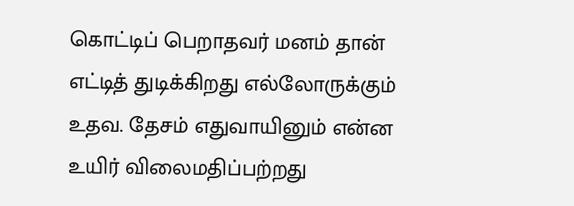கொட்டிப் பெறாதவர் மனம் தான் எட்டித் துடிக்கிறது எல்லோருக்கும் உதவ. தேசம் எதுவாயினும் என்ன உயிர் விலைமதிப்பற்றது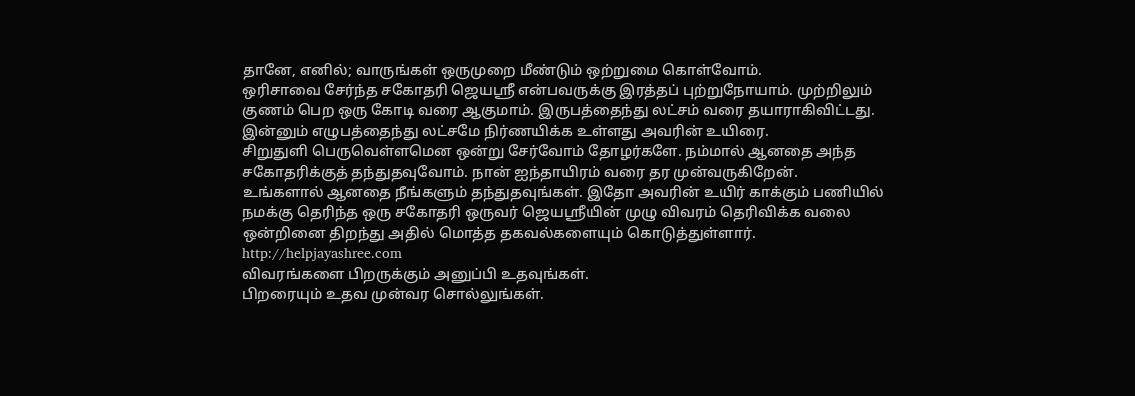தானே, எனில்; வாருங்கள் ஒருமுறை மீண்டும் ஒற்றுமை கொள்வோம்.
ஒரிசாவை சேர்ந்த சகோதரி ஜெயஸ்ரீ என்பவருக்கு இரத்தப் புற்றுநோயாம். முற்றிலும் குணம் பெற ஒரு கோடி வரை ஆகுமாம். இருபத்தைந்து லட்சம் வரை தயாராகிவிட்டது. இன்னும் எழுபத்தைந்து லட்சமே நிர்ணயிக்க உள்ளது அவரின் உயிரை.
சிறுதுளி பெருவெள்ளமென ஒன்று சேர்வோம் தோழர்களே. நம்மால் ஆனதை அந்த சகோதரிக்குத் தந்துதவுவோம். நான் ஐந்தாயிரம் வரை தர முன்வருகிறேன்.
உங்களால் ஆனதை நீங்களும் தந்துதவுங்கள். இதோ அவரின் உயிர் காக்கும் பணியில் நமக்கு தெரிந்த ஒரு சகோதரி ஒருவர் ஜெயஸ்ரீயின் முழு விவரம் தெரிவிக்க வலை ஒன்றினை திறந்து அதில் மொத்த தகவல்களையும் கொடுத்துள்ளார்.
http://helpjayashree.com
விவரங்களை பிறருக்கும் அனுப்பி உதவுங்கள்.
பிறரையும் உதவ முன்வர சொல்லுங்கள்.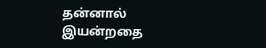தன்னால் இயன்றதை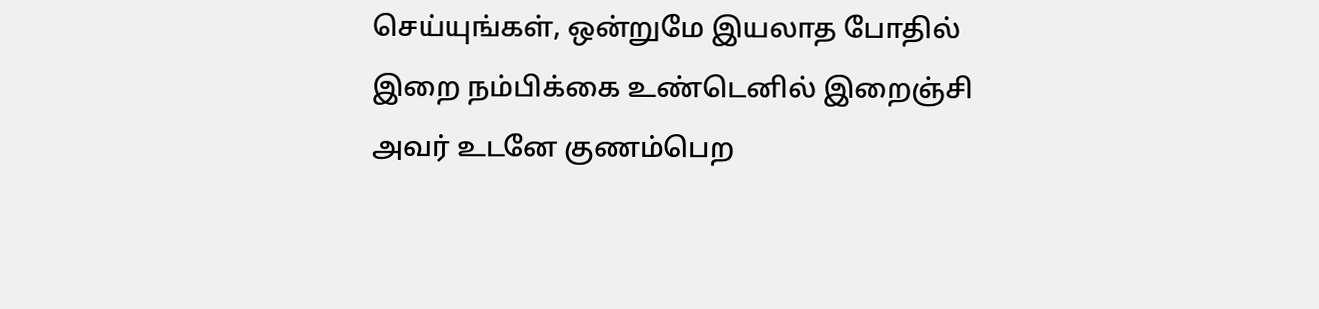செய்யுங்கள், ஒன்றுமே இயலாத போதில் இறை நம்பிக்கை உண்டெனில் இறைஞ்சி அவர் உடனே குணம்பெற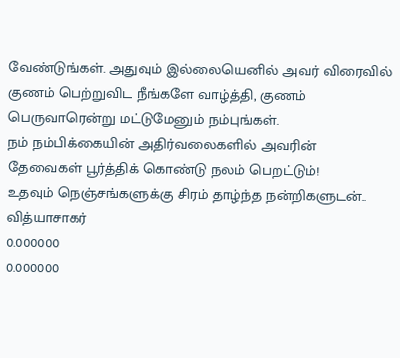வேண்டுங்கள். அதுவும் இல்லையெனில் அவர் விரைவில் குணம் பெற்றுவிட நீங்களே வாழ்த்தி, குணம் பெருவாரென்று மட்டுமேனும் நம்புங்கள்.
நம் நம்பிக்கையின் அதிர்வலைகளில் அவரின் தேவைகள் பூர்த்திக் கொண்டு நலம் பெறட்டும்!
உதவும் நெஞ்சங்களுக்கு சிரம் தாழ்ந்த நன்றிகளுடன்..
வித்யாசாகர்
0.000000
0.000000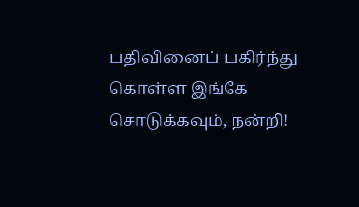பதிவினைப் பகிர்ந்து கொள்ள இங்கே சொடுக்கவும், நன்றி!